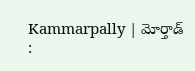Kammarpally | మోర్తాడ్ :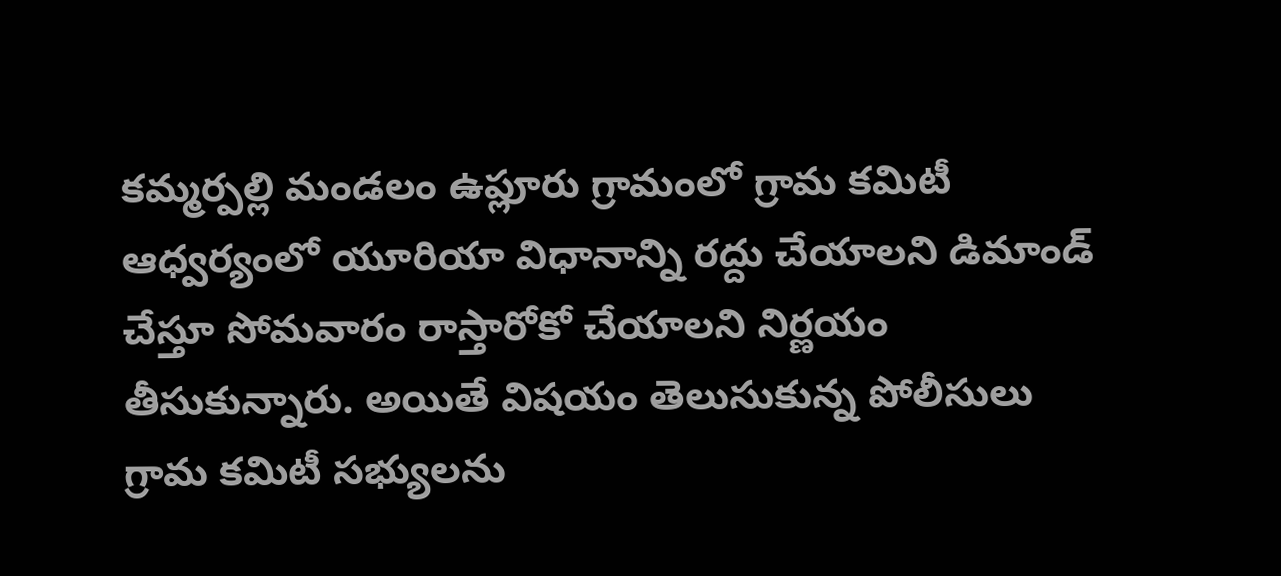కమ్మర్పల్లి మండలం ఉప్లూరు గ్రామంలో గ్రామ కమిటీ ఆధ్వర్యంలో యూరియా విధానాన్ని రద్దు చేయాలని డిమాండ్ చేస్తూ సోమవారం రాస్తారోకో చేయాలని నిర్ణయం తీసుకున్నారు. అయితే విషయం తెలుసుకున్న పోలీసులు గ్రామ కమిటీ సభ్యులను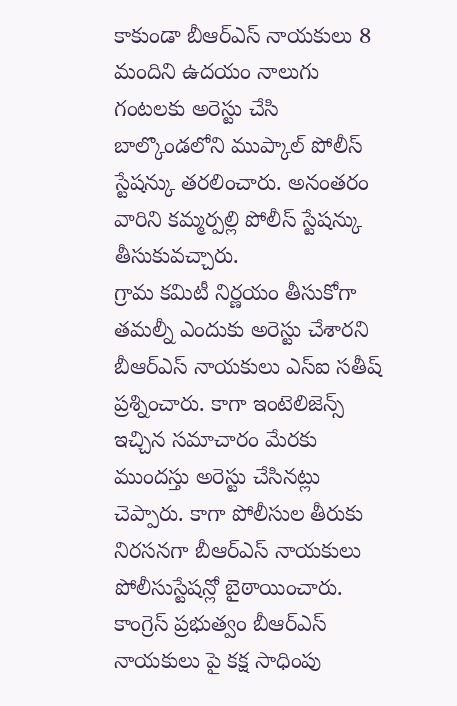కాకుండా బీఆర్ఎస్ నాయకులు 8 మందిని ఉదయం నాలుగు గంటలకు అరెస్టు చేసి బాల్కొండలోని ముప్కాల్ పోలీస్ స్టేషన్కు తరలించారు. అనంతరం వారిని కమ్మర్పల్లి పోలీస్ స్టేషన్కు తీసుకువచ్చారు.
గ్రామ కమిటీ నిర్ణయం తీసుకోగా తమల్నీ ఎందుకు అరెస్టు చేశారని బీఆర్ఎస్ నాయకులు ఎస్ఐ సతీష్ ప్రశ్నించారు. కాగా ఇంటెలిజెన్స్ ఇచ్చిన సమాచారం మేరకు ముందస్తు అరెస్టు చేసినట్లు చెప్పారు. కాగా పోలీసుల తీరుకు నిరసనగా బీఆర్ఎస్ నాయకులు పోలీసుస్టేషన్లో బైఠాయించారు. కాంగ్రెస్ ప్రభుత్వం బీఆర్ఎస్ నాయకులు పై కక్ష సాధింపు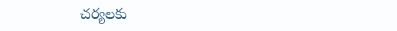చర్యలకు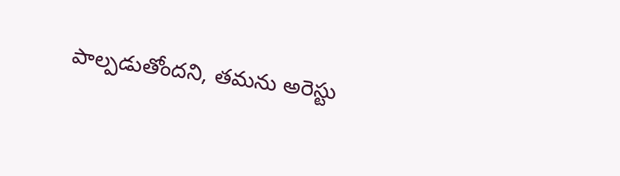పాల్పడుతోందని, తమను అరెస్టు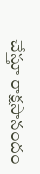చేస్తూ రాక్షసానందం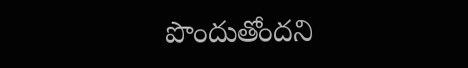పొందుతోందని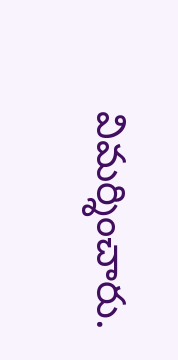విమర్శించారు.